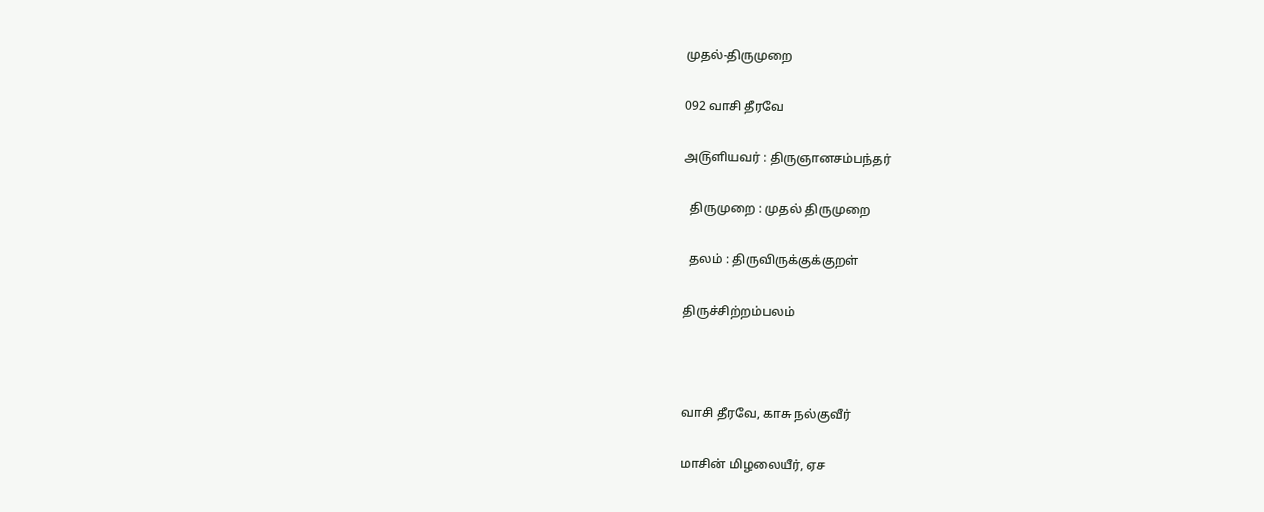முதல்-திருமுறை

092 வாசி தீரவே

அ௫ளியவர் : திருஞானசம்பந்தர்

  திருமுறை : முதல் திருமுறை

  தலம் : திருவிருக்குக்குறள்

திருச்சிற்றம்பலம்



வாசி தீரவே, காசு நல்குவீர்

மாசின் மிழலையீர், ஏச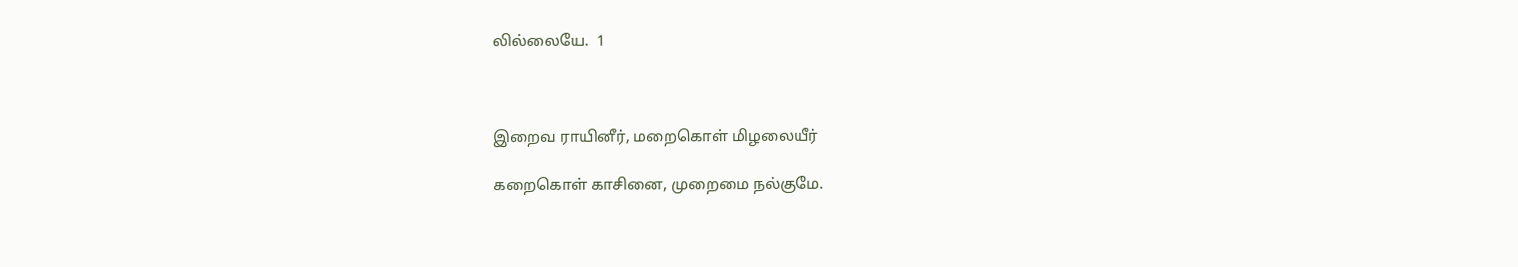லில்லையே.  1



இறைவ ராயினீர், மறைகொள் மிழலையீர்

கறைகொள் காசினை, முறைமை நல்குமே.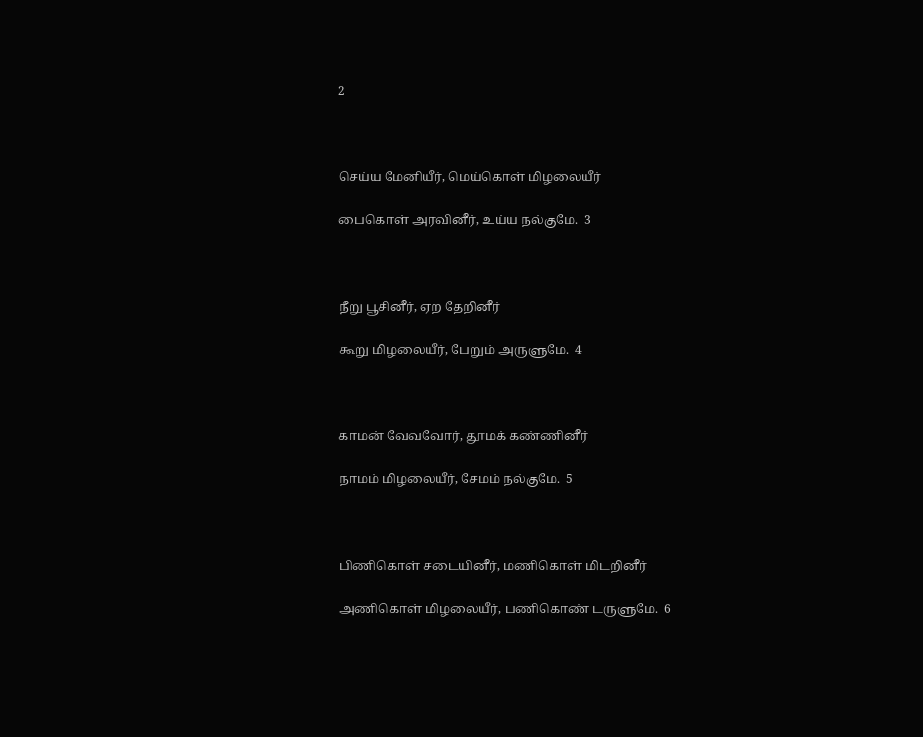2



செய்ய மேனியீர், மெய்கொள் மிழலையீர்

பைகொள் அரவினீர், உய்ய நல்குமே.  3



நீறு பூசினீர், ஏற தேறினீர்

கூறு மிழலையீர், பேறும் அருளுமே.  4



காமன் வேவவோர், தூமக் கண்ணினீர்

நாமம் மிழலையீர், சேமம் நல்குமே.  5



பிணிகொள் சடையினீர், மணிகொள் மிடறினீர்

அணிகொள் மிழலையீர், பணிகொண் டருளுமே.  6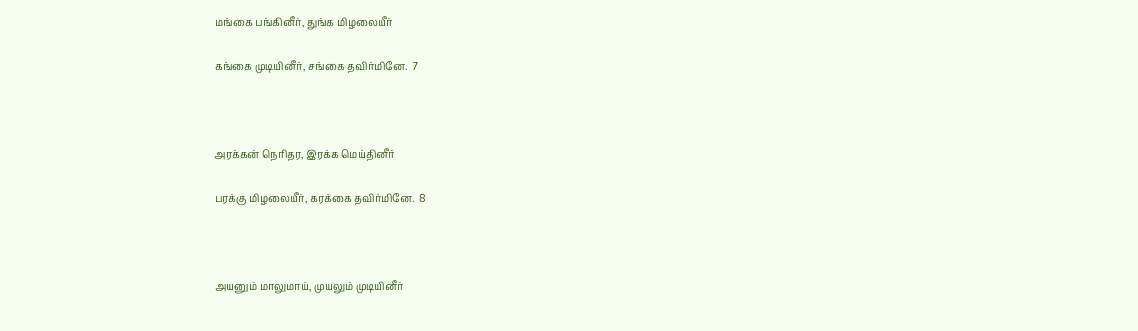மங்கை பங்கினீர், துங்க மிழலையீர்

கங்கை முடியினீர், சங்கை தவிர்மினே.  7



அரக்கன் நெரிதர, இரக்க மெய்தினீர்

பரக்கு மிழலையீர், கரக்கை தவிர்மினே.  8



அயனும் மாலுமாய், முயலும் முடியினீர்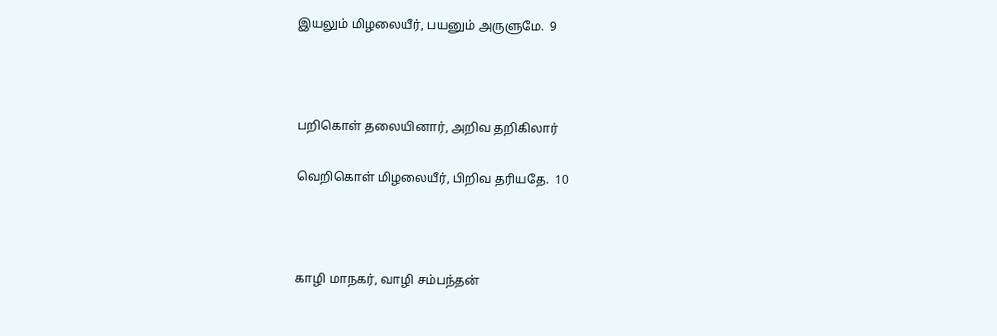இயலும் மிழலையீர், பயனும் அருளுமே.  9



பறிகொள் தலையினார், அறிவ தறிகிலார்

வெறிகொள் மிழலையீர், பிறிவ தரியதே.  10



காழி மாநகர், வாழி சம்பந்தன்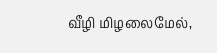வீழி மிழலைமேல்,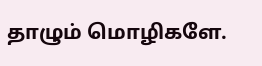தாழும் மொழிகளே.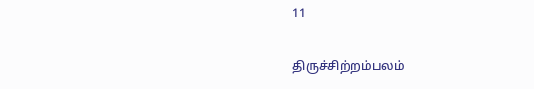11

திருச்சிற்றம்பலம்